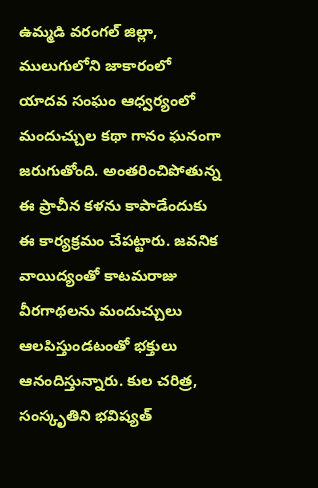ఉమ్మడి వరంగల్ జిల్లా, ములుగులోని జాకారంలో యాదవ సంఘం ఆధ్వర్యంలో మందుచ్చుల కథా గానం ఘనంగా జరుగుతోంది. అంతరించిపోతున్న ఈ ప్రాచీన కళను కాపాడేందుకు ఈ కార్యక్రమం చేపట్టారు. జవనిక వాయిద్యంతో కాటమరాజు వీరగాథలను మందుచ్చులు ఆలపిస్తుండటంతో భక్తులు ఆనందిస్తున్నారు. కుల చరిత్ర, సంస్కృతిని భవిష్యత్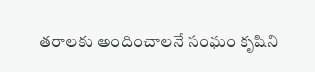తరాలకు అందించాలనే సంఘం కృషిని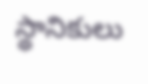స్థానికులు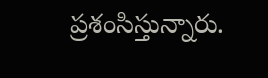ప్రశంసిస్తున్నారు.